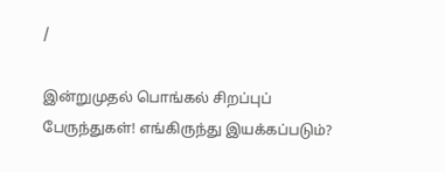/

இன்றுமுதல் பொங்கல் சிறப்புப் பேருந்துகள்! எங்கிருந்து இயக்கப்படும்?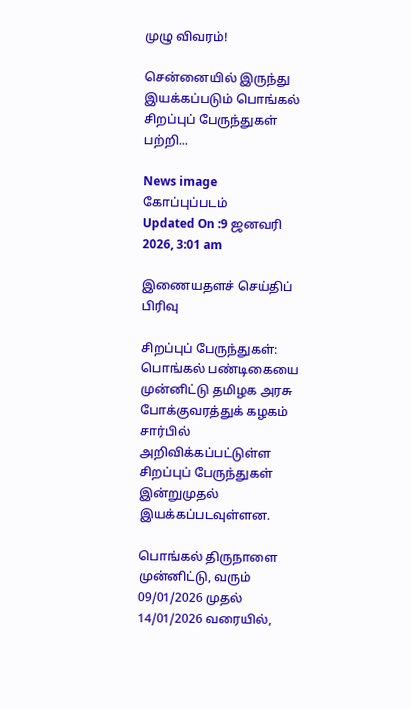முழு விவரம்!

சென்னையில் இருந்து இயக்கப்படும் பொங்கல் சிறப்புப் பேருந்துகள் பற்றி...

News image
கோப்புப்படம்
Updated On :9 ஜனவரி 2026, 3:01 am

இணையதளச் செய்திப் பிரிவு

சிறப்புப் பேருந்துகள்: பொங்கல் பண்டிகையை முன்னிட்டு தமிழக அரசு போக்குவரத்துக் கழகம் சார்பில் அறிவிக்கப்பட்டுள்ள சிறப்புப் பேருந்துகள் இன்றுமுதல் இயக்கப்படவுள்ளன.

பொங்கல் திருநாளை முன்னிட்டு, வரும் 09/01/2026 முதல் 14/01/2026 வரையில்,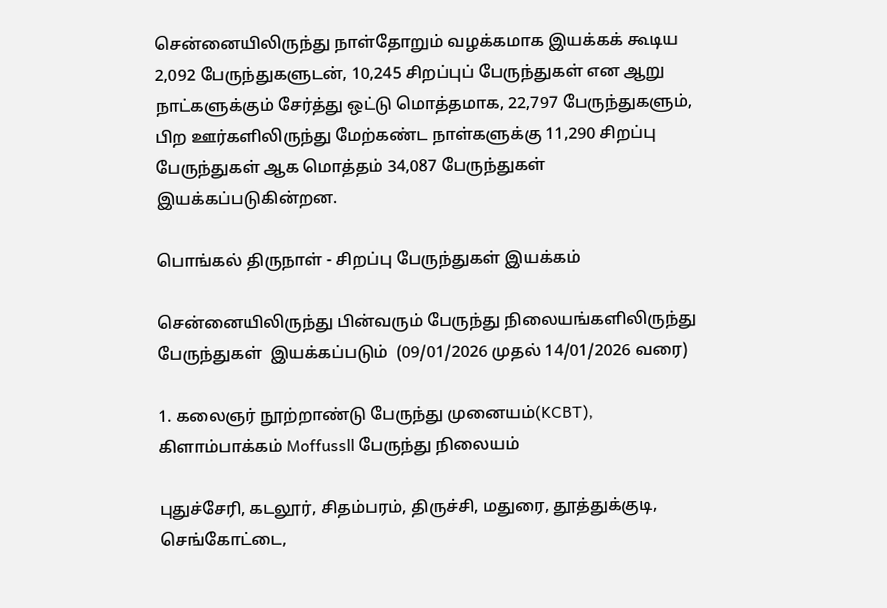சென்னையிலிருந்து நாள்தோறும் வழக்கமாக இயக்கக் கூடிய 2,092 பேருந்துகளுடன், 10,245 சிறப்புப் பேருந்துகள் என ஆறு நாட்களுக்கும் சேர்த்து ஒட்டு மொத்தமாக, 22,797 பேருந்துகளும், பிற ஊர்களிலிருந்து மேற்கண்ட நாள்களுக்கு 11,290 சிறப்பு பேருந்துகள் ஆக மொத்தம் 34,087 பேருந்துகள் இயக்கப்படுகின்றன.

பொங்கல் திருநாள் - சிறப்பு பேருந்துகள் இயக்கம்

சென்னையிலிருந்து பின்வரும் பேருந்து நிலையங்களிலிருந்து  பேருந்துகள்  இயக்கப்படும்  (09/01/2026 முதல் 14/01/2026 வரை)

1. கலைஞர் நூற்றாண்டு பேருந்து முனையம்(KCBT), கிளாம்பாக்கம் Moffussll பேருந்து நிலையம்

புதுச்சேரி, கடலூர், சிதம்பரம், திருச்சி, மதுரை, தூத்துக்குடி, செங்கோட்டை,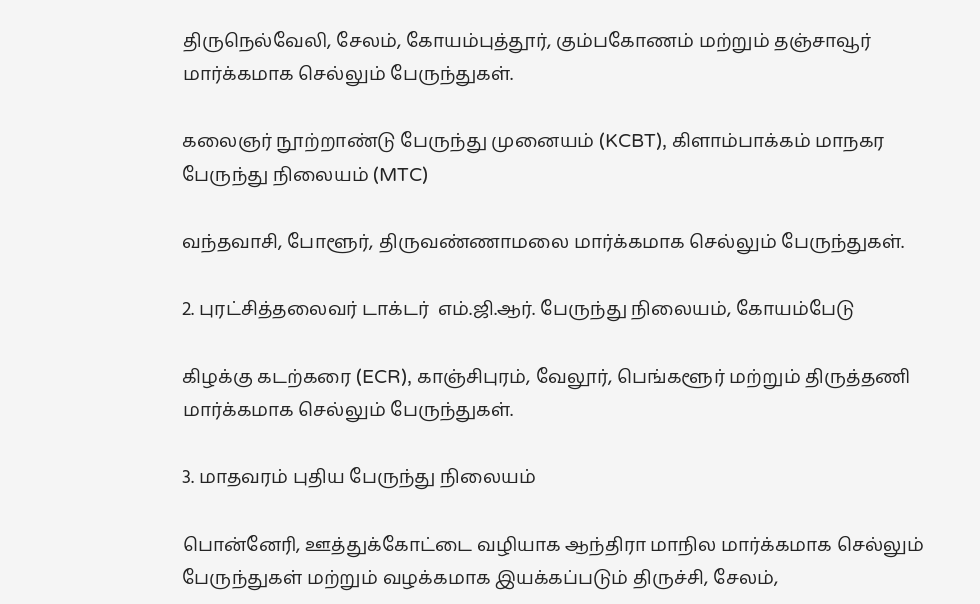திருநெல்வேலி, சேலம், கோயம்புத்தூர், கும்பகோணம் மற்றும் தஞ்சாவூர் மார்க்கமாக செல்லும் பேருந்துகள்.

கலைஞர் நூற்றாண்டு பேருந்து முனையம் (KCBT), கிளாம்பாக்கம் மாநகர பேருந்து நிலையம் (MTC)

வந்தவாசி, போளூர், திருவண்ணாமலை மார்க்கமாக செல்லும் பேருந்துகள்.

2. புரட்சித்தலைவர் டாக்டர்  எம்.ஜி.ஆர். பேருந்து நிலையம், கோயம்பேடு

கிழக்கு கடற்கரை (ECR), காஞ்சிபுரம், வேலூர், பெங்களூர் மற்றும் திருத்தணி மார்க்கமாக செல்லும் பேருந்துகள்.

3. மாதவரம் புதிய பேருந்து நிலையம்

பொன்னேரி, ஊத்துக்கோட்டை வழியாக ஆந்திரா மாநில மார்க்கமாக செல்லும் பேருந்துகள் மற்றும் வழக்கமாக இயக்கப்படும் திருச்சி, சேலம்,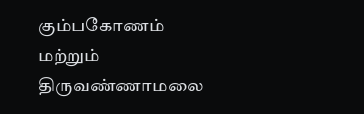கும்பகோணம் மற்றும் திருவண்ணாமலை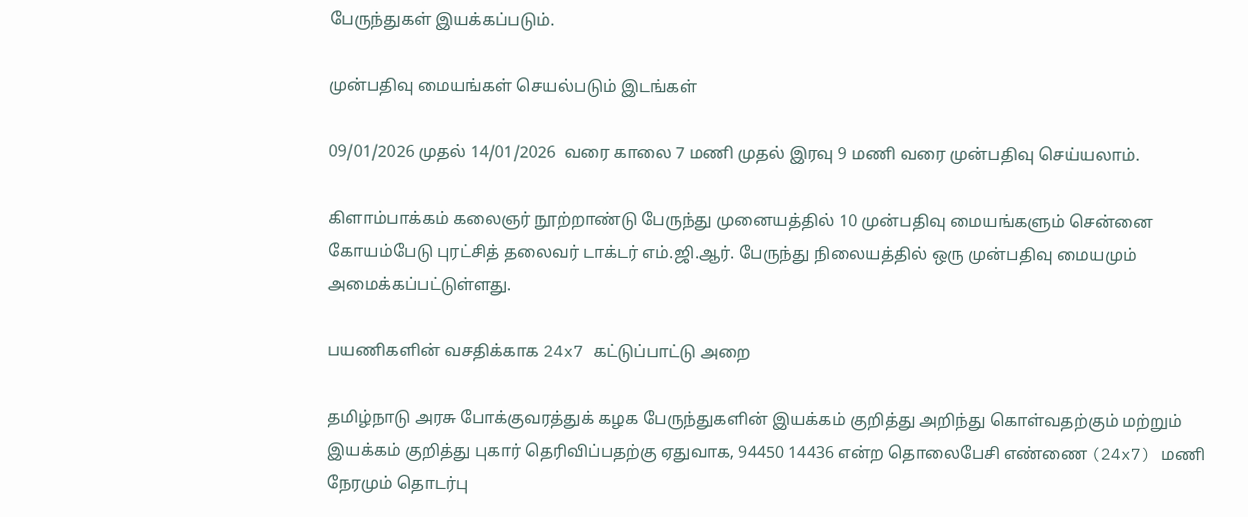பேருந்துகள் இயக்கப்படும்.

முன்பதிவு மையங்கள் செயல்படும் இடங்கள்

09/01/2026 முதல் 14/01/2026  வரை காலை 7 மணி முதல் இரவு 9 மணி வரை முன்பதிவு செய்யலாம்.

கிளாம்பாக்கம் கலைஞர் நூற்றாண்டு பேருந்து முனையத்தில் 10 முன்பதிவு மையங்களும் சென்னை கோயம்பேடு புரட்சித் தலைவர் டாக்டர் எம்.ஜி.ஆர். பேருந்து நிலையத்தில் ஒரு முன்பதிவு மையமும் அமைக்கப்பட்டுள்ளது.

பயணிகளின் வசதிக்காக 24x7 கட்டுப்பாட்டு அறை

தமிழ்நாடு அரசு போக்குவரத்துக் கழக பேருந்துகளின் இயக்கம் குறித்து அறிந்து கொள்வதற்கும் மற்றும் இயக்கம் குறித்து புகார் தெரிவிப்பதற்கு ஏதுவாக, 94450 14436 என்ற தொலைபேசி எண்ணை (24x7) மணி நேரமும் தொடர்பு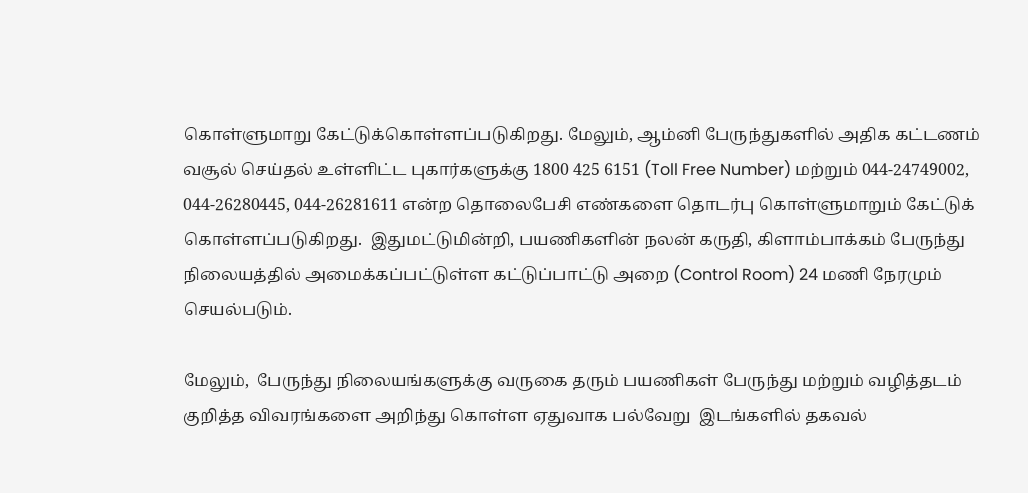கொள்ளுமாறு கேட்டுக்கொள்ளப்படுகிறது. மேலும், ஆம்னி பேருந்துகளில் அதிக கட்டணம் வசூல் செய்தல் உள்ளிட்ட புகார்களுக்கு 1800 425 6151 (Toll Free Number) மற்றும் 044-24749002,  044-26280445, 044-26281611 என்ற தொலைபேசி எண்களை தொடர்பு கொள்ளுமாறும் கேட்டுக் கொள்ளப்படுகிறது.  இதுமட்டுமின்றி, பயணிகளின் நலன் கருதி, கிளாம்பாக்கம் பேருந்து நிலையத்தில் அமைக்கப்பட்டுள்ள கட்டுப்பாட்டு அறை (Control Room) 24 மணி நேரமும் செயல்படும்.

மேலும்,  பேருந்து நிலையங்களுக்கு வருகை தரும் பயணிகள் பேருந்து மற்றும் வழித்தடம் குறித்த விவரங்களை அறிந்து கொள்ள ஏதுவாக பல்வேறு  இடங்களில் தகவல்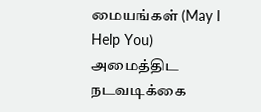மையங்கள் (May I Help You) அமைத்திட நடவடிக்கை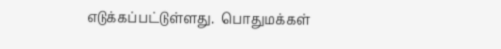எடுக்கப்பட்டுள்ளது.  பொதுமக்கள்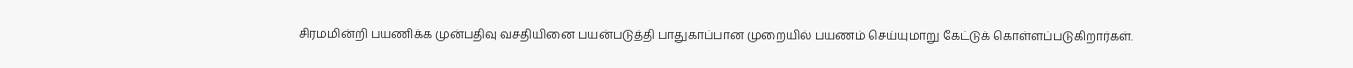சிரமமின்றி பயணிக்க முன்பதிவு வசதியினை பயன்படுத்தி பாதுகாப்பான முறையில் பயணம் செய்யுமாறு கேட்டுக் கொள்ளப்படுகிறார்கள்.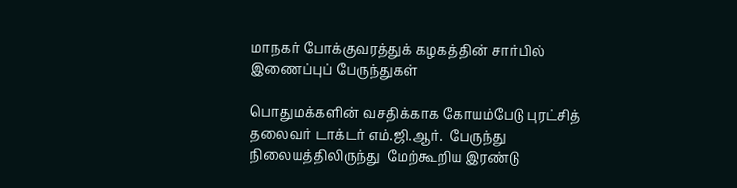மாநகர் போக்குவரத்துக் கழகத்தின் சார்பில் இணைப்புப் பேருந்துகள்

பொதுமக்களின் வசதிக்காக கோயம்பேடு புரட்சித் தலைவர் டாக்டர் எம்.ஜி.ஆர்.  பேருந்து நிலையத்திலிருந்து  மேற்கூறிய இரண்டு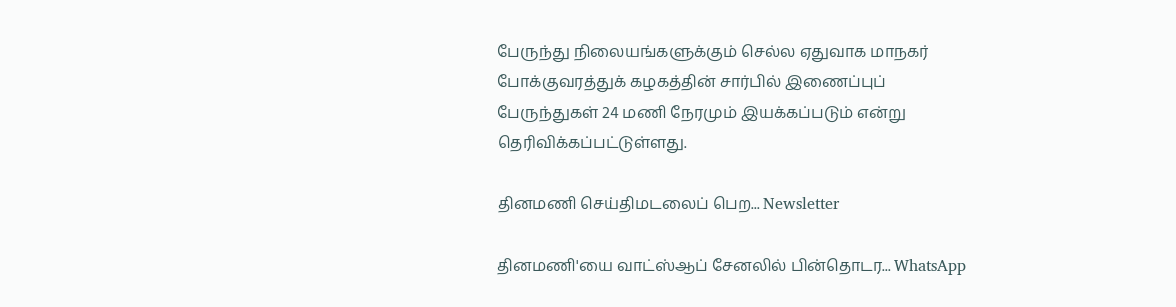பேருந்து நிலையங்களுக்கும் செல்ல ஏதுவாக மாநகர் போக்குவரத்துக் கழகத்தின் சார்பில் இணைப்புப் பேருந்துகள் 24 மணி நேரமும் இயக்கப்படும் என்று தெரிவிக்கப்பட்டுள்ளது.

தினமணி செய்திமடலைப் பெற... Newsletter

தினமணி'யை வாட்ஸ்ஆப் சேனலில் பின்தொடர... WhatsApp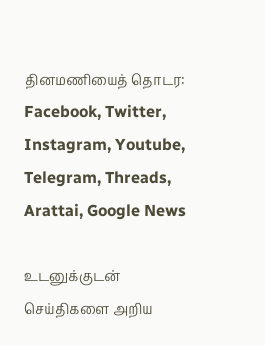தினமணியைத் தொடர: Facebook, Twitter, Instagram, Youtube, Telegram, Threads, Arattai, Google News

உடனுக்குடன் செய்திகளை அறிய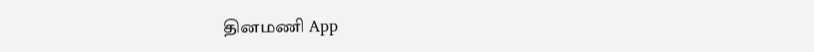தினமணி App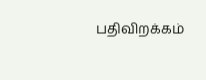பதிவிறக்கம்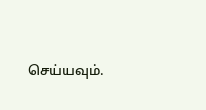செய்யவும்.